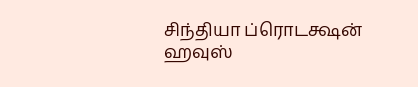சிந்தியா ப்ரொடக்ஷன் ஹவுஸ்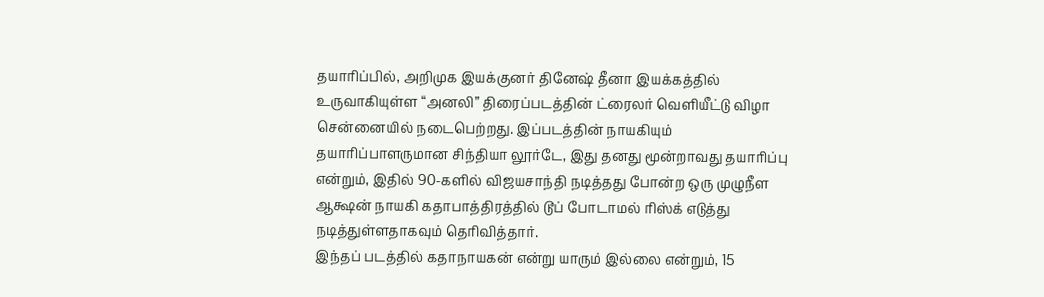தயாரிப்பில், அறிமுக இயக்குனர் தினேஷ் தீனா இயக்கத்தில் உருவாகியுள்ள “அனலி” திரைப்படத்தின் ட்ரைலர் வெளியீட்டு விழா சென்னையில் நடைபெற்றது. இப்படத்தின் நாயகியும் தயாரிப்பாளருமான சிந்தியா லூர்டே, இது தனது மூன்றாவது தயாரிப்பு என்றும், இதில் 90-களில் விஜயசாந்தி நடித்தது போன்ற ஒரு முழுநீள ஆக்ஷன் நாயகி கதாபாத்திரத்தில் டூப் போடாமல் ரிஸ்க் எடுத்து நடித்துள்ளதாகவும் தெரிவித்தார்.
இந்தப் படத்தில் கதாநாயகன் என்று யாரும் இல்லை என்றும், 15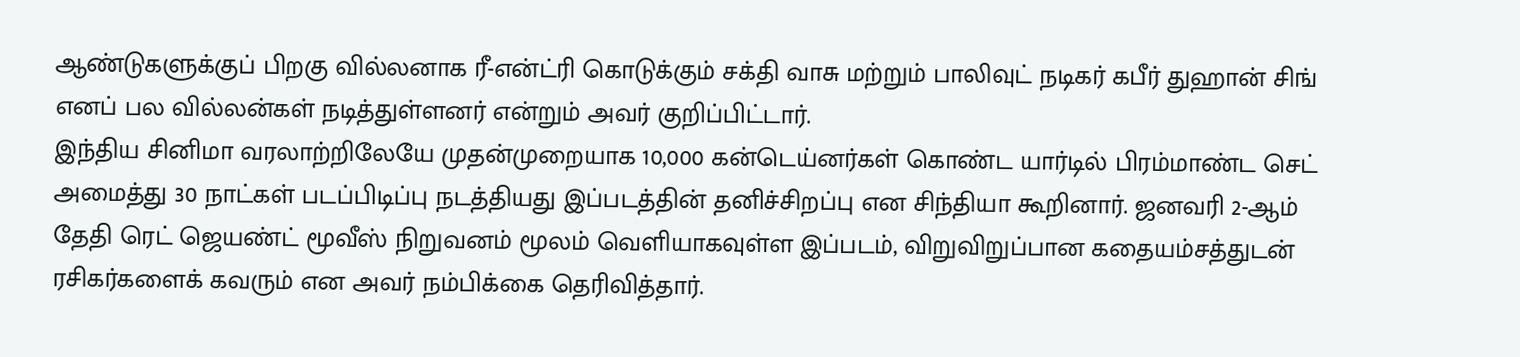ஆண்டுகளுக்குப் பிறகு வில்லனாக ரீ-என்ட்ரி கொடுக்கும் சக்தி வாசு மற்றும் பாலிவுட் நடிகர் கபீர் துஹான் சிங் எனப் பல வில்லன்கள் நடித்துள்ளனர் என்றும் அவர் குறிப்பிட்டார்.
இந்திய சினிமா வரலாற்றிலேயே முதன்முறையாக 10,000 கன்டெய்னர்கள் கொண்ட யார்டில் பிரம்மாண்ட செட் அமைத்து 30 நாட்கள் படப்பிடிப்பு நடத்தியது இப்படத்தின் தனிச்சிறப்பு என சிந்தியா கூறினார். ஜனவரி 2-ஆம் தேதி ரெட் ஜெயண்ட் மூவீஸ் நிறுவனம் மூலம் வெளியாகவுள்ள இப்படம், விறுவிறுப்பான கதையம்சத்துடன் ரசிகர்களைக் கவரும் என அவர் நம்பிக்கை தெரிவித்தார்.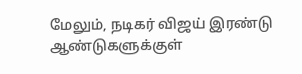மேலும், நடிகர் விஜய் இரண்டு ஆண்டுகளுக்குள்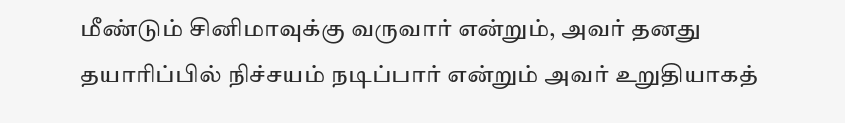மீண்டும் சினிமாவுக்கு வருவார் என்றும், அவர் தனது தயாரிப்பில் நிச்சயம் நடிப்பார் என்றும் அவர் உறுதியாகத்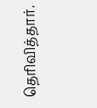தெரிவித்தார்.